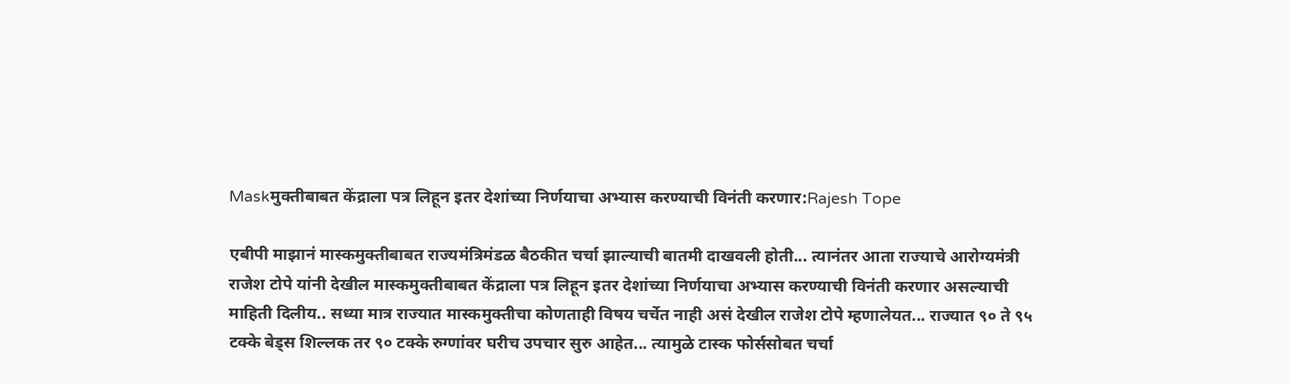Maskमुक्तीबाबत केंद्राला पत्र लिहून इतर देशांच्या निर्णयाचा अभ्यास करण्याची विनंती करणार:Rajesh Tope

एबीपी माझानं मास्कमुक्तीबाबत राज्यमंत्रिमंडळ बैठकीत चर्चा झाल्याची बातमी दाखवली होती... त्यानंतर आता राज्याचे आरोग्यमंत्री राजेश टोपे यांनी देखील मास्कमुक्तीबाबत केंद्राला पत्र लिहून इतर देशांच्या निर्णयाचा अभ्यास करण्याची विनंती करणार असल्याची माहिती दिलीय.. सध्या मात्र राज्यात मास्कमुक्तीचा कोणताही विषय चर्चेत नाही असं देखील राजेश टोपे म्हणालेयत... राज्यात ९० ते ९५ टक्के बेड्स शिल्लक तर ९० टक्के रुग्णांवर घरीच उपचार सुरु आहेत... त्यामुळे टास्क फोर्ससोबत चर्चा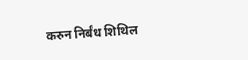करुन निर्बंध शिथिल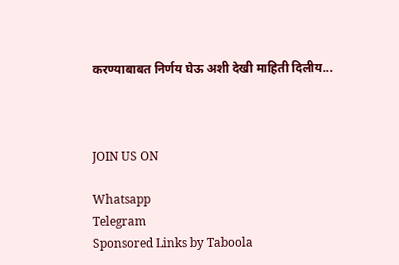करण्याबाबत निर्णय घेऊ अशी देखी माहिती दिलीय...



JOIN US ON

Whatsapp
Telegram
Sponsored Links by Taboola